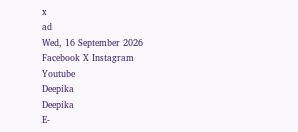x
ad
Wed, 16 September 2026
Facebook X Instagram Youtube
Deepika
Deepika
E-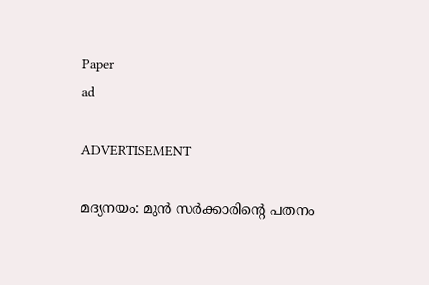Paper
ad

ADVERTISEMENT

മദ്യനയം: മുൻ സർക്കാരിന്‍റെ പതനം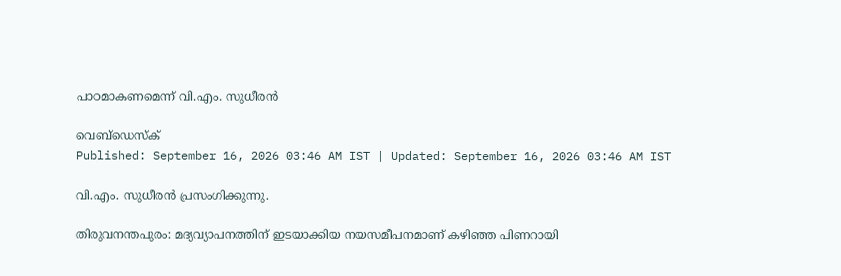പാഠമാകണമെന്ന് വി.എം. സുധീരൻ

വെബ്ഡെസ്ക്
Published: September 16, 2026 03:46 AM IST | Updated: September 16, 2026 03:46 AM IST

വി.എം. സുധീരൻ പ്രസംഗിക്കുന്നു.

തിരുവനന്തപുരം: മദ്യവ്യാപനത്തിന് ഇടയാക്കിയ നയസമീപനമാണ് കഴിഞ്ഞ പിണറായി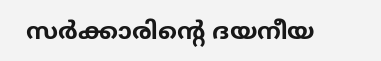സർക്കാരിന്‍റെ ദയനീയ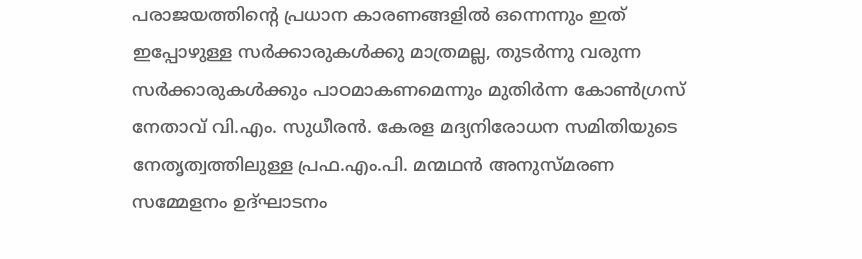പരാജയത്തിന്‍റെ പ്രധാന കാരണങ്ങളിൽ ഒന്നെന്നും ഇത് ഇപ്പോഴുള്ള സർക്കാരുകൾക്കു മാത്രമല്ല, തുടർന്നു വരുന്ന സർക്കാരുകൾക്കും പാഠമാകണമെന്നും മുതിർന്ന കോണ്‍ഗ്രസ് നേതാവ് വി.എം. സുധീരൻ. കേരള മദ്യനിരോധന സമിതിയുടെ നേതൃത്വത്തിലുള്ള പ്രഫ.എം.പി. മന്മഥൻ അനുസ്മരണ സമ്മേളനം ഉദ്ഘാടനം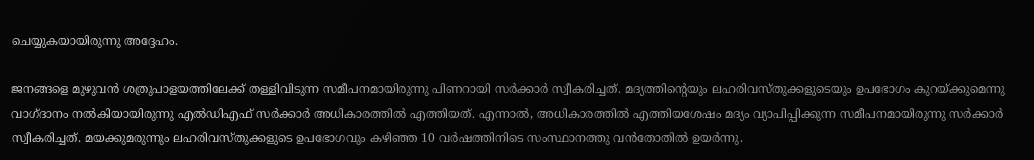ചെയ്യുകയായിരുന്നു അദ്ദേഹം.

ജനങ്ങളെ മുഴുവൻ ശത്രുപാളയത്തിലേക്ക് തള്ളിവിടുന്ന സമീപനമായിരുന്നു പിണറായി സർക്കാർ സ്വീകരിച്ചത്. മദ്യത്തിന്‍റെയും ലഹരിവസ്തുക്കളുടെയും ഉപഭോഗം കുറയ്ക്കുമെന്നു വാഗ്ദാനം നൽകിയായിരുന്നു എൽഡിഎഫ് സർക്കാർ അധികാരത്തിൽ എത്തിയത്. എന്നാൽ, അധികാരത്തിൽ എത്തിയശേഷം മദ്യം വ്യാപിപ്പിക്കുന്ന സമീപനമായിരുന്നു സർക്കാർ സ്വീകരിച്ചത്. മയക്കുമരുന്നും ലഹരിവസ്തുക്കളുടെ ഉപഭോഗവും കഴിഞ്ഞ 10 വർഷത്തിനിടെ സംസ്ഥാനത്തു വൻതോതിൽ ഉയർന്നു.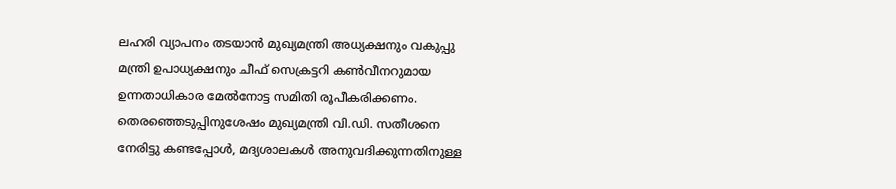ലഹരി വ്യാപനം തടയാൻ മുഖ്യമന്ത്രി അധ്യക്ഷനും വകുപ്പു മന്ത്രി ഉപാധ്യക്ഷനും ചീഫ് സെക്രട്ടറി കണ്‍വീനറുമായ ഉന്നതാധികാര മേൽനോട്ട സമിതി രൂപീകരിക്കണം. തെരഞ്ഞെടുപ്പിനുശേഷം മുഖ്യമന്ത്രി വി.ഡി. സതീശനെ നേരിട്ടു കണ്ടപ്പോൾ, മദ്യശാലകൾ അനുവദിക്കുന്നതിനുള്ള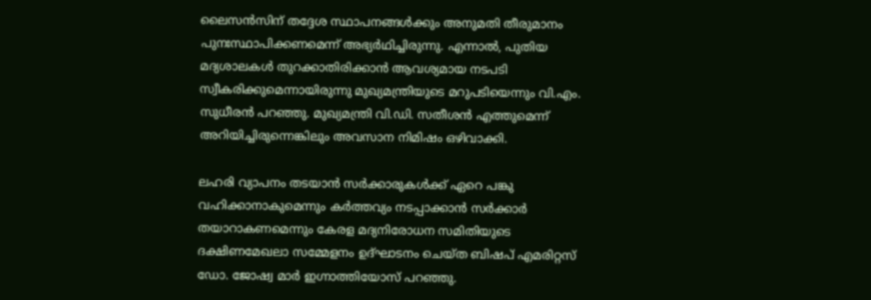ലൈസൻസിന് തദ്ദേശ സ്ഥാപനങ്ങൾക്കും അനുമതി തീരുമാനം പുനഃസ്ഥാപിക്കണമെന്ന് അഭ്യർഥിച്ചിരുന്നു. എന്നാൽ, പുതിയ മദ്യശാലകൾ തുറക്കാതിരിക്കാൻ ആവശ്യമായ നടപടി സ്വീകരിക്കുമെന്നായിരുന്നു മുഖ്യമന്ത്രിയുടെ മറുപടിയെന്നും വി.എം. സുധീരൻ പറഞ്ഞു. മുഖ്യമന്ത്രി വി.ഡി. സതീശൻ എത്തുമെന്ന് അറിയിച്ചിരുന്നെങ്കിലും അവസാന നിമിഷം ഒഴിവാക്കി.

ലഹരി വ്യാപനം തടയാൻ സർക്കാരുകൾക്ക് ഏറെ പങ്കു വഹിക്കാനാകുമെന്നും കർത്തവ്യം നടപ്പാക്കാൻ സർക്കാർ തയാറാകണമെന്നും കേരള മദ്യനിരോധന സമിതിയുടെ ദക്ഷിണമേഖലാ സമ്മേളനം ഉദ്ഘാടനം ചെയ്ത ബിഷപ് എമരിറ്റസ് ഡോ. ജോഷ്വ മാർ ഇഗ്നാത്തിയോസ് പറഞ്ഞു.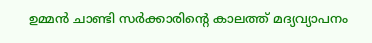ഉമ്മൻ ചാണ്ടി സർക്കാരിന്‍റെ കാലത്ത് മദ്യവ്യാപനം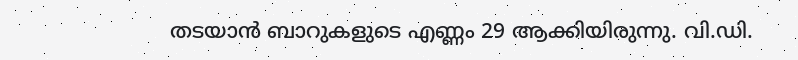തടയാൻ ബാറുകളുടെ എണ്ണം 29 ആക്കിയിരുന്നു. വി.ഡി.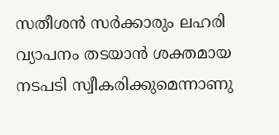സതീശൻ സർക്കാരും ലഹരി വ്യാപനം തടയാൻ ശക്തമായ നടപടി സ്വീകരിക്കുമെന്നാണു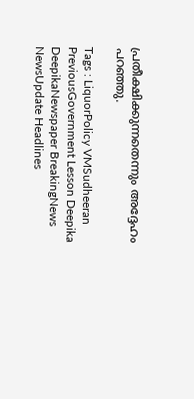പ്രതീക്ഷിക്കുന്നതെന്നും അദ്ദേഹം പറഞ്ഞു.

Tags : LiquorPolicy VMSudheeran PreviousGovernment Lesson Deepika DeepikaNewspaper BreakingNews NewsUpdate Headlines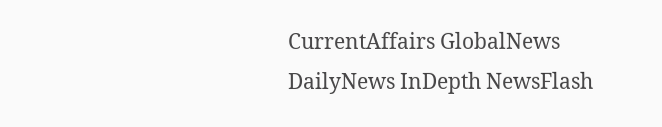CurrentAffairs GlobalNews DailyNews InDepth NewsFlash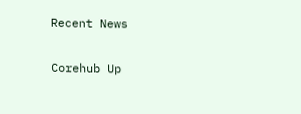Recent News

Corehub Up